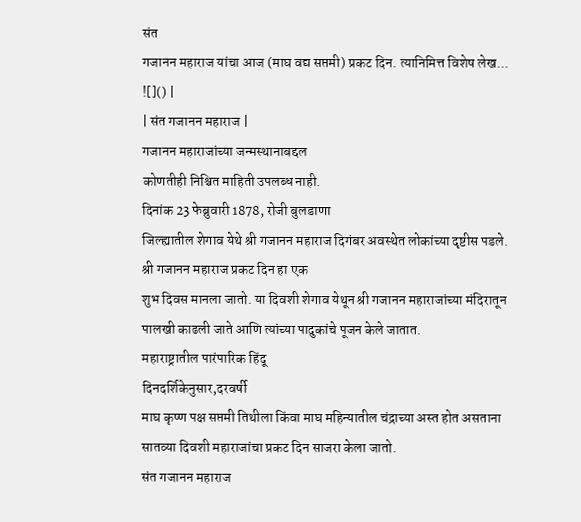संत
गजानन महाराज यांचा आज (माघ वद्य सप्तमी) प्रकट दिन. त्यानिमित्त विशेष लेख...
![]() |
| संत गजानन महाराज |
गजानन महाराजांच्या जन्मस्थानाबद्दल
कोणतीही निश्चित माहिती उपलब्ध नाही.
दिनांक 23 फेब्रुवारी 1878, रोजी बुलडाणा
जिल्ह्यातील शेगाव येथे श्री गजानन महाराज दिगंबर अवस्थेत लोकांच्या दृष्टीस पडले.
श्री गजानन महाराज प्रकट दिन हा एक
शुभ दिवस मानला जातो. या दिवशी शेगाव येथून श्री गजानन महाराजांच्या मंदिरातून
पालखी काढली जाते आणि त्यांच्या पादुकांचे पूजन केले जातात.
महाराष्ट्रातील पारंपारिक हिंदू
दिनदर्शिकेनुसार,दरवर्षी
माघ कृष्ण पक्ष सप्तमी तिथीला किंवा माघ महिन्यातील चंद्राच्या अस्त होत असताना
सातव्या दिवशी महाराजांचा प्रकट दिन साजरा केला जातो.
संत गजानन महाराज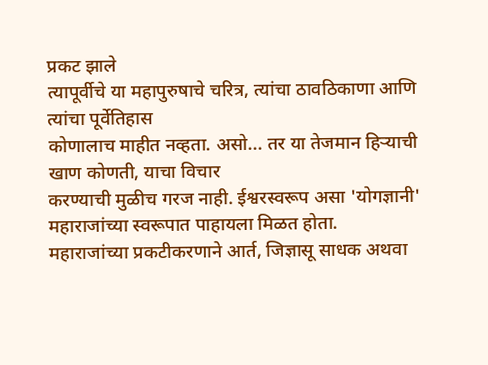प्रकट झाले
त्यापूर्वीचे या महापुरुषाचे चरित्र, त्यांचा ठावठिकाणा आणि त्यांचा पूर्वेतिहास
कोणालाच माहीत नव्हता. असो... तर या तेजमान हिऱ्याची खाण कोणती, याचा विचार
करण्याची मुळीच गरज नाही. ईश्वरस्वरूप असा 'योगज्ञानी' महाराजांच्या स्वरूपात पाहायला मिळत होता.
महाराजांच्या प्रकटीकरणाने आर्त, जिज्ञासू साधक अथवा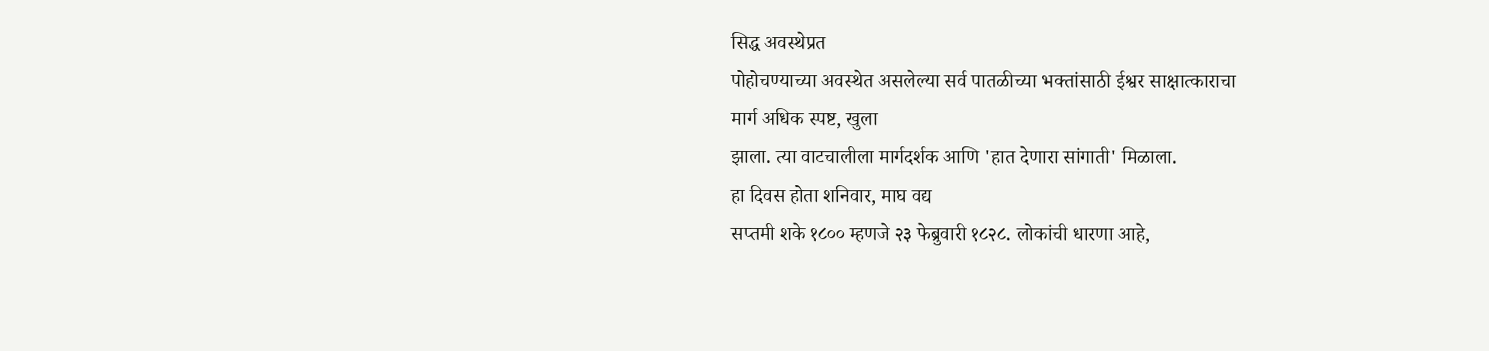सिद्ध अवस्थेप्रत
पोहोचण्याच्या अवस्थेत असलेल्या सर्व पातळीच्या भक्तांसाठी ईश्वर साक्षात्काराचा
मार्ग अधिक स्पष्ट, खुला
झाला. त्या वाटचालीला मार्गदर्शक आणि 'हात देणारा सांगाती' मिळाला.
हा दिवस होता शनिवार, माघ वद्य
सप्तमी शके १८०० म्हणजे २३ फेब्रुवारी १८२८. लोकांची धारणा आहे,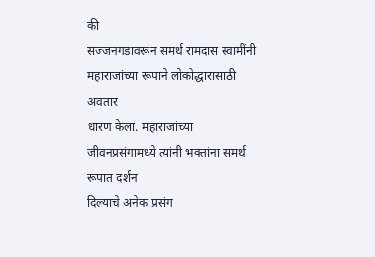की
सज्जनगडावरून समर्थ रामदास स्वामींनी महाराजांच्या रूपाने लोकोद्धारासाठी अवतार
धारण केला. महाराजांच्या जीवनप्रसंगामध्ये त्यांनी भक्तांना समर्थ रूपात दर्शन
दिल्याचे अनेक प्रसंग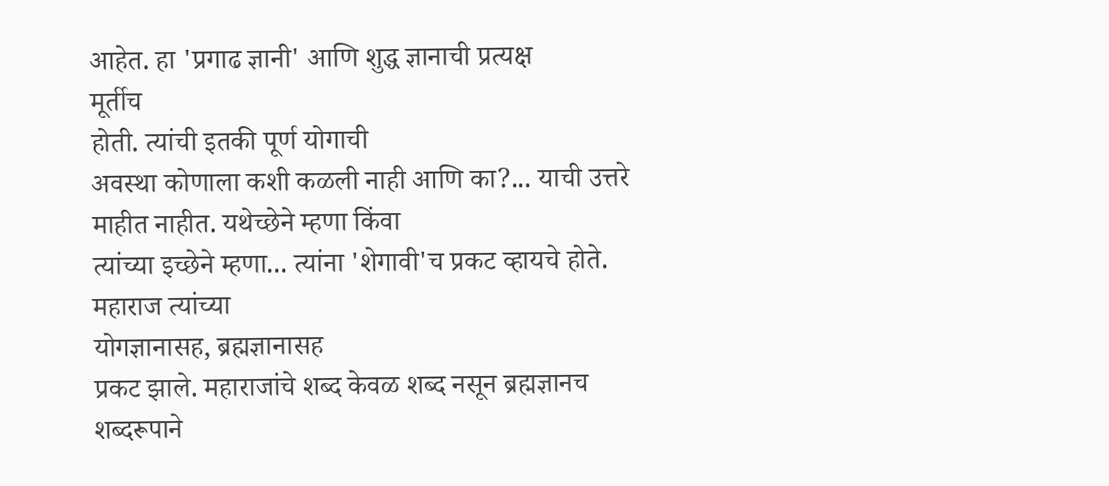आहेत. हा 'प्रगाढ ज्ञानी' आणि शुद्ध ज्ञानाची प्रत्यक्ष
मूर्तीच
होती. त्यांची इतकी पूर्ण योगाची
अवस्था कोणाला कशी कळली नाही आणि का?... याची उत्तरे माहीत नाहीत. यथेच्छेने म्हणा किंवा
त्यांच्या इच्छेने म्हणा... त्यांना 'शेगावी'च प्रकट व्हायचे होते. महाराज त्यांच्या
योगज्ञानासह, ब्रह्मज्ञानासह
प्रकट झाले. महाराजांचे शब्द केवळ शब्द नसून ब्रह्मज्ञानच शब्दरूपाने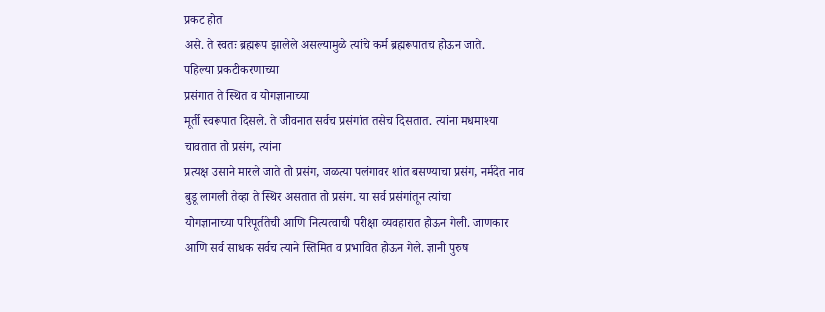प्रकट होत
असे. ते स्वतः ब्रह्मरूप झालेले असल्यामुळे त्यांचे कर्म ब्रह्मरूपातच होऊन जाते.
पहिल्या प्रकटीकरणाच्या
प्रसंगात ते स्थित व योगज्ञानाच्या
मूर्ती स्वरूपात दिसले. ते जीवनात सर्वच प्रसंगांत तसेच दिसतात. त्यांना मधमाश्या
चावतात तो प्रसंग, त्यांना
प्रत्यक्ष उसाने मारले जाते तो प्रसंग, जळत्या पलंगावर शांत बसण्याचा प्रसंग, नर्मदेत नाव
बुडू लागली तेव्हा ते स्थिर असतात तो प्रसंग. या सर्व प्रसंगांतून त्यांचा
योगज्ञानाच्या परिपूर्ततेची आणि नित्यत्वाची परीक्षा व्यवहारात होऊन गेली. जाणकार
आणि सर्व साधक सर्वच त्याने स्तिमित व प्रभावित होऊन गेले. ज्ञानी पुरुष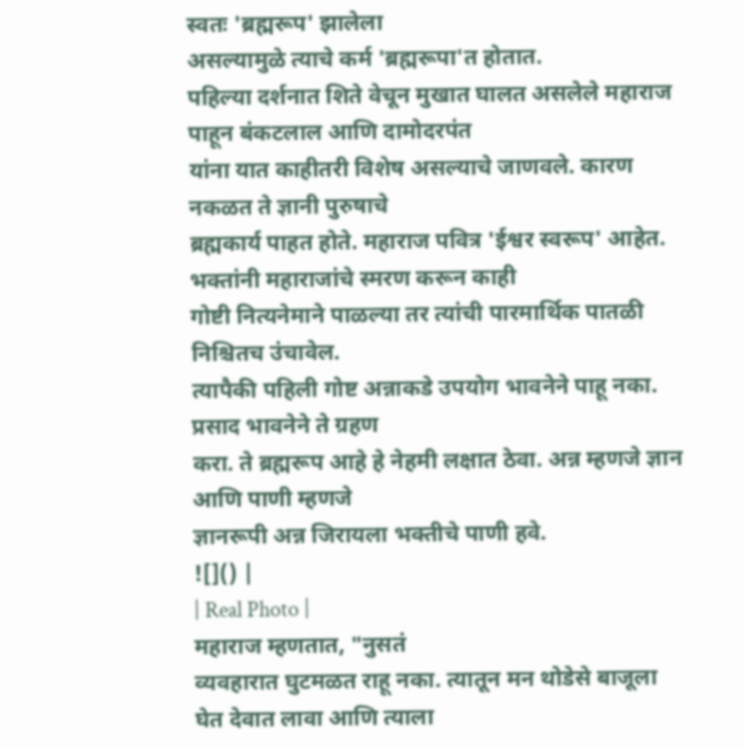स्वतः 'ब्रह्मरूप' झालेला
असल्यामुळे त्याचे कर्म 'ब्रह्मरूपा'त होतात.
पहिल्या दर्शनात शिते वेचून मुखात घालत असलेले महाराज पाहून बंकटलाल आणि दामोदरपंत
यांना यात काहीतरी विशेष असल्याचे जाणवले. कारण नकळत ते ज्ञानी पुरुषाचे
ब्रह्मकार्य पाहत होते. महाराज पवित्र 'ईश्वर स्वरूप' आहेत. भक्तांनी महाराजांचे स्मरण करून काही
गोष्टी नित्यनेमाने पाळल्या तर त्यांची पारमार्थिक पातळी निश्चितच उंचावेल.
त्यापैकी पहिली गोष्ट अन्नाकडे उपयोग भावनेने पाहू नका. प्रसाद भावनेने ते ग्रहण
करा. ते ब्रह्मरूप आहे हे नेहमी लक्षात ठेवा. अन्न म्हणजे ज्ञान आणि पाणी म्हणजे
ज्ञानरूपी अन्न जिरायला भक्तीचे पाणी हवे.
![]() |
| Real Photo |
महाराज म्हणतात, "नुसतं
व्यवहारात घुटमळत राहू नका. त्यातून मन थोडेसे बाजूला घेत देवात लावा आणि त्याला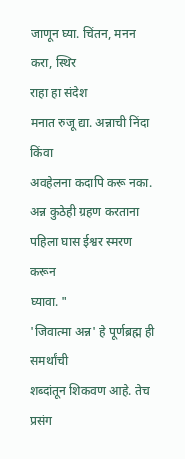जाणून घ्या. चिंतन, मनन
करा, स्थिर
राहा हा संदेश
मनात रुजू द्या. अन्नाची निंदा किंवा
अवहेलना कदापि करू नका. अन्न कुठेही ग्रहण करताना पहिला घास ईश्वर स्मरण करून
घ्यावा. "
'जिवात्मा अन्न' हे पूर्णब्रह्म ही समर्थांची
शब्दांतून शिकवण आहे. तेच प्रसंग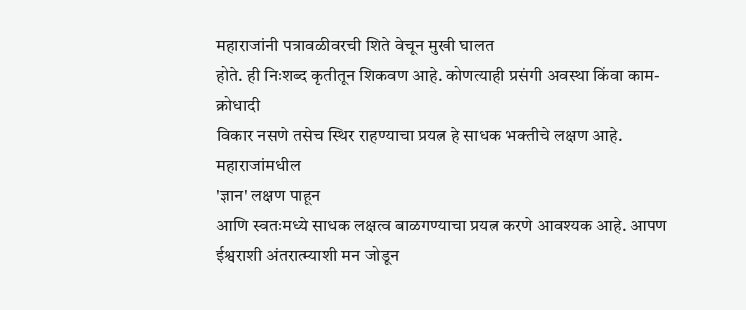महाराजांनी पत्रावळीवरची शिते वेचून मुखी घालत
होते. ही निःशब्द कृतीतून शिकवण आहे. कोणत्याही प्रसंगी अवस्था किंवा काम-क्रोधादी
विकार नसणे तसेच स्थिर राहण्याचा प्रयत्न हे साधक भक्तीचे लक्षण आहे. महाराजांमधील
'ज्ञान' लक्षण पाहून
आणि स्वतःमध्ये साधक लक्षत्व बाळगण्याचा प्रयत्न करणे आवश्यक आहे. आपण
ईश्वराशी अंतरात्म्याशी मन जोडून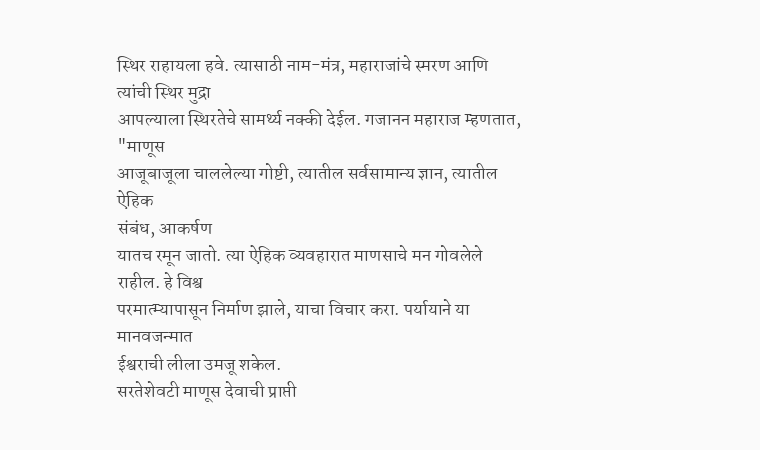स्थिर राहायला हवे. त्यासाठी नाम-मंत्र, महाराजांचे स्मरण आणि त्यांची स्थिर मुद्रा
आपल्याला स्थिरतेचे सामर्थ्य नक्की देईल. गजानन महाराज म्हणतात, "माणूस
आजूबाजूला चाललेल्या गोष्टी, त्यातील सर्वसामान्य ज्ञान, त्यातील ऐहिक
संबंध, आकर्षण
यातच रमून जातो. त्या ऐहिक व्यवहारात माणसाचे मन गोवलेले राहील. हे विश्व
परमात्म्यापासून निर्माण झाले, याचा विचार करा. पर्यायाने या मानवजन्मात
ईश्वराची लीला उमजू शकेल.
सरतेशेवटी माणूस देवाची प्राप्ती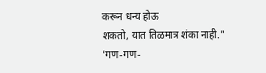करून धन्य होऊ
शकतो, यात तिळमात्र शंका नाही."
'गण-गण-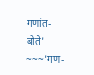गणांत-बोते' ~~~'गण-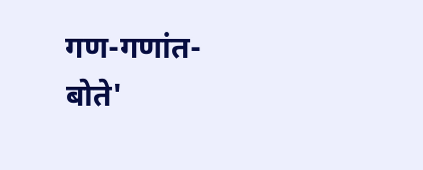गण-गणांत-बोते'